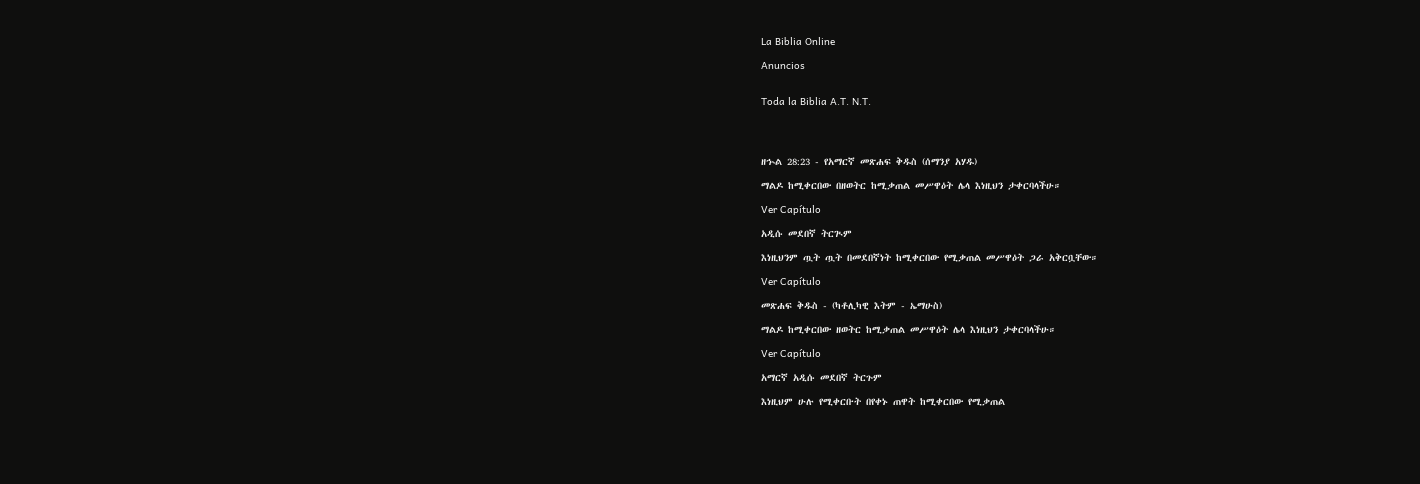La Biblia Online

Anuncios


Toda la Biblia A.T. N.T.




ዘኍል 28:23 - የአማርኛ መጽሐፍ ቅዱስ (ሰማንያ አሃዱ)

ማልዶ ከሚቀርበው በዘወትር ከሚቃጠል መሥዋዕት ሌላ እነዚህን ታቀርባላችሁ።

Ver Capítulo

አዲሱ መደበኛ ትርጒም

እነዚህንም ጧት ጧት በመደበኛነት ከሚቀርበው የሚቃጠል መሥዋዕት ጋራ አቅርቧቸው።

Ver Capítulo

መጽሐፍ ቅዱስ - (ካቶሊካዊ እትም - ኤማሁስ)

ማልዶ ከሚቀርበው ዘወትር ከሚቃጠል መሥዋዕት ሌላ እነዚህን ታቀርባላችሁ።

Ver Capítulo

አማርኛ አዲሱ መደበኛ ትርጉም

እነዚህም ሁሉ የሚቀርቡት በየቀኑ ጠዋት ከሚቀርበው የሚቃጠል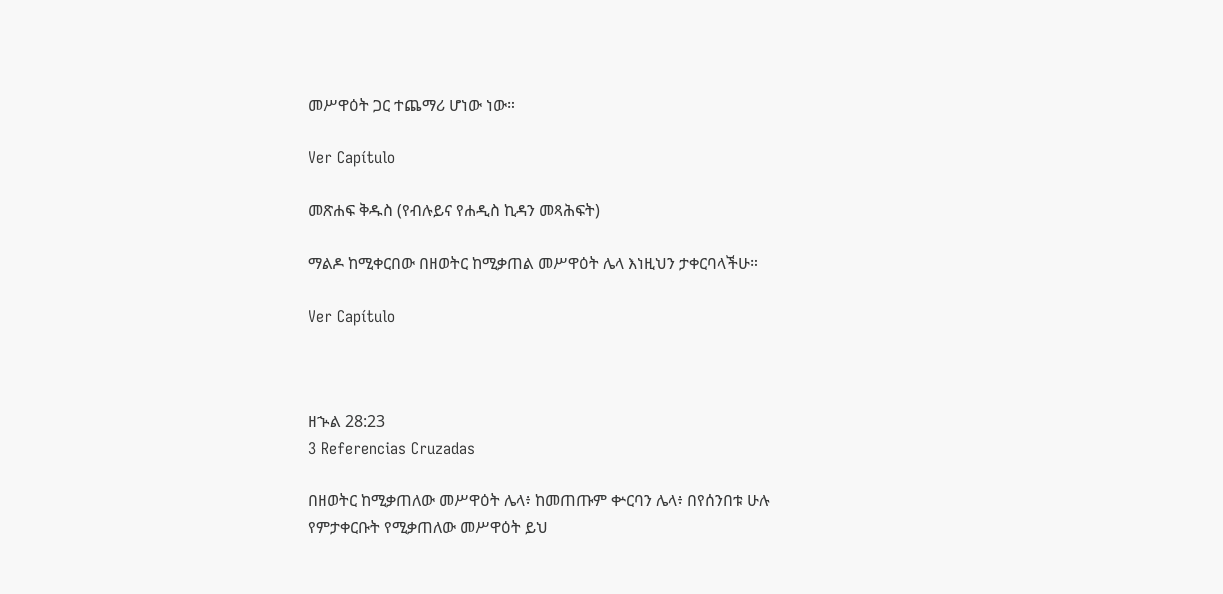መሥዋዕት ጋር ተጨማሪ ሆነው ነው።

Ver Capítulo

መጽሐፍ ቅዱስ (የብሉይና የሐዲስ ኪዳን መጻሕፍት)

ማልዶ ከሚቀርበው በዘወትር ከሚቃጠል መሥዋዕት ሌላ እነዚህን ታቀርባላችሁ።

Ver Capítulo



ዘኍል 28:23
3 Referencias Cruzadas

በዘወትር ከሚቃጠለው መሥዋዕት ሌላ፥ ከመጠጡም ቍርባን ሌላ፥ በየሰንበቱ ሁሉ የምታቀርቡት የሚቃጠለው መሥዋዕት ይህ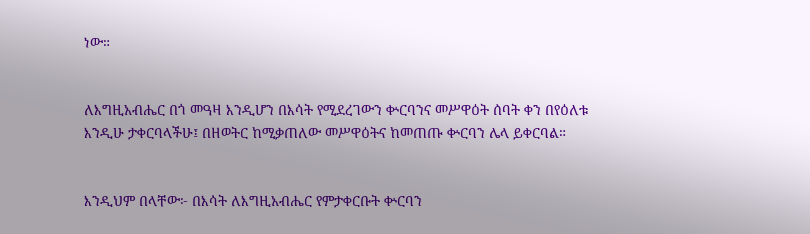ነው።


ለእግዚአብሔር በጎ መዓዛ እንዲሆን በእሳት የሚደረገውን ቍርባንና መሥዋዕት ሰባት ቀን በየዕለቱ እንዲሁ ታቀርባላችሁ፤ በዘወትር ከሚቃጠለው መሥዋዕትና ከመጠጡ ቍርባን ሌላ ይቀርባል።


እንዲህም በላቸው፦ በእሳት ለእግዚአብሔር የምታቀርቡት ቍርባን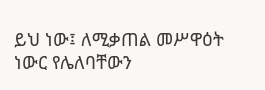ይህ ነው፤ ለሚቃጠል መሥዋዕት ነውር የሌለባቸውን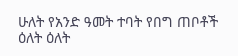ሁለት የአንድ ዓመት ተባት የበግ ጠቦቶች ዕለት ዕለት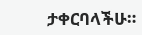ታቀርባላችሁ።